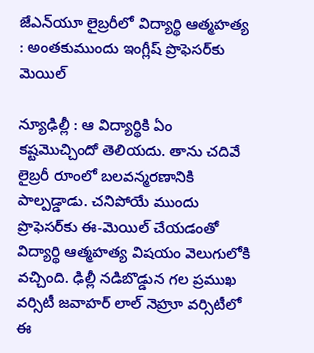జేఎన్‌యూ లైబ్రరీలో విద్యార్థి ఆత్మహత్య : అంతకుముందు ఇంగ్లీష్ ప్రొఫెసర్‌కు మెయిల్

న్యూఢిల్లీ : ఆ విద్యార్థికి ఏం కష్టమొచ్చిందో తెలియదు. తాను చదివే లైబ్రరీ రూంలో బలవన్మరణానికి పాల్పడ్డాడు. చనిపోయే ముందు ప్రొఫెసర్‌కు ఈ-మెయిల్ చేయడంతో విద్యార్థి ఆత్మహత్య విషయం వెలుగులోకి వచ్చింది. ఢిల్లీ నడిబొడ్డున గల ప్రముఖ వర్సిటీ జవాహర్ లాల్ నెహ్రూ వర్సిటీలో ఈ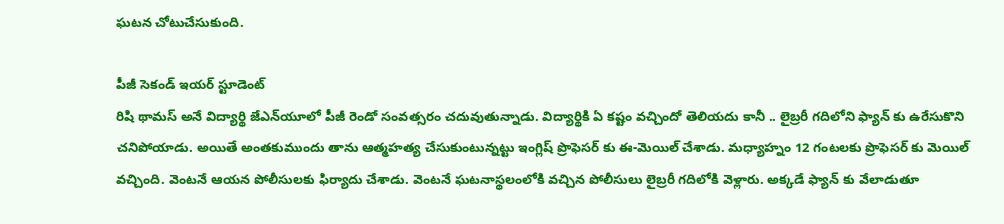ఘటన చోటుచేసుకుంది.

పీజీ సెకండ్ ఇయర్ స్టూడెంట్
రిషి థామస్ అనే విద్యార్థి జేఎన్‌యూలో పీజీ రెండో సంవత్సరం చదువుతున్నాడు. విద్యార్థికి ఏ కష్టం వచ్చిందో తెలియదు కానీ .. లైబ్రరీ గదిలోని ఫ్యాన్ కు ఉరేసుకొని చనిపోయాడు. అయితే అంతకుముందు తాను ఆత్మహత్య చేసుకుంటున్నట్టు ఇంగ్లిష్ ప్రొఫెసర్ కు ఈ-మెయిల్ చేశాడు. మధ్యాహ్నం 12 గంటలకు ప్రొఫెసర్ కు మెయిల్ వచ్చింది. వెంటనే ఆయన పోలీసులకు ఫిర్యాదు చేశాడు. వెంటనే ఘటనాస్థలంలోకి వచ్చిన పోలీసులు లైబ్రరీ గదిలోకి వెళ్లారు. అక్కడే ఫ్యాన్ కు వేలాడుతూ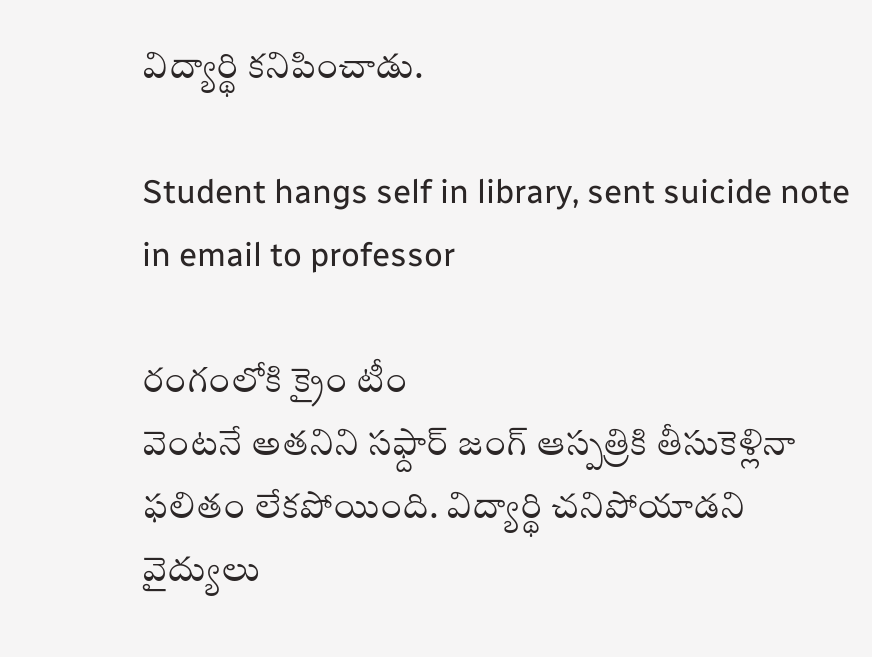విద్యార్థి కనిపించాడు.

Student hangs self in library, sent suicide note in email to professor

రంగంలోకి క్రైం టీం
వెంటనే అతనిని సఫ్దార్ జంగ్ ఆస్పత్రికి తీసుకెళ్లినా ఫలితం లేకపోయింది. విద్యార్థి చనిపోయాడని వైద్యులు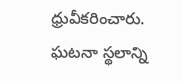ధ్రువీకరించారు. ఘటనా స్థలాన్ని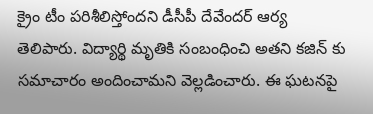క్రైం టీం పరిశీలిస్తోందని డీసీపీ దేవేందర్ ఆర్య తెలిపారు. విద్యార్థి మృతికి సంబంధించి అతని కజిన్ కు సమాచారం అందించామని వెల్లడించారు. ఈ ఘటనపై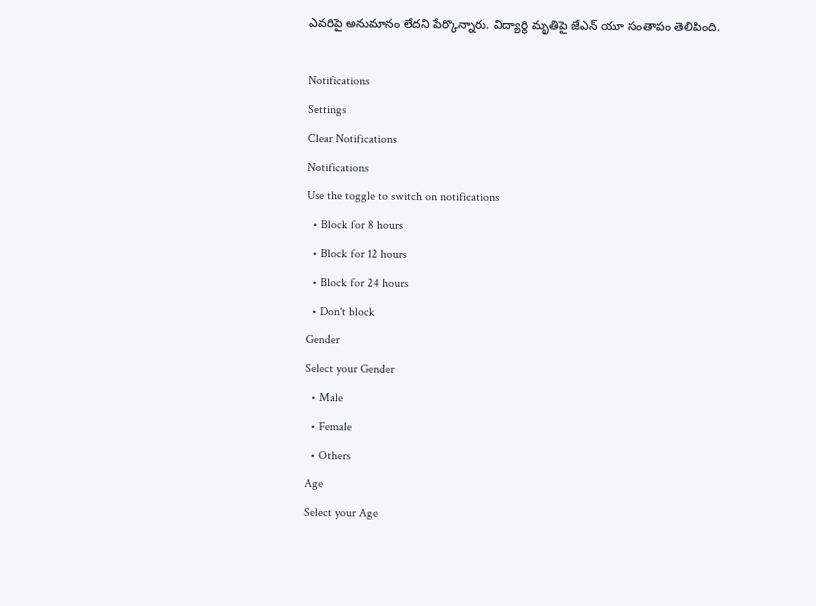ఎవరిపై అనుమానం లేదని పేర్కొన్నారు. విద్యార్థి మృతిపై జేఎన్ యూ సంతాపం తెలిపింది.

Notifications
Settings
Clear Notifications
Notifications
Use the toggle to switch on notifications
  • Block for 8 hours
  • Block for 12 hours
  • Block for 24 hours
  • Don't block
Gender
Select your Gender
  • Male
  • Female
  • Others
Age
Select your Age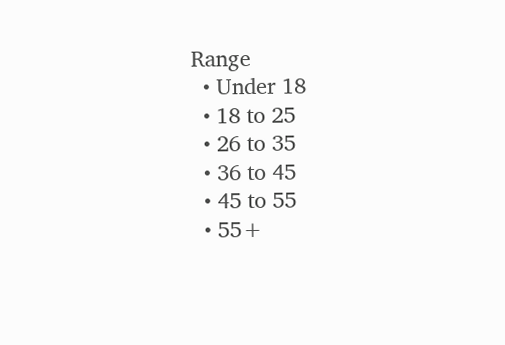Range
  • Under 18
  • 18 to 25
  • 26 to 35
  • 36 to 45
  • 45 to 55
  • 55+